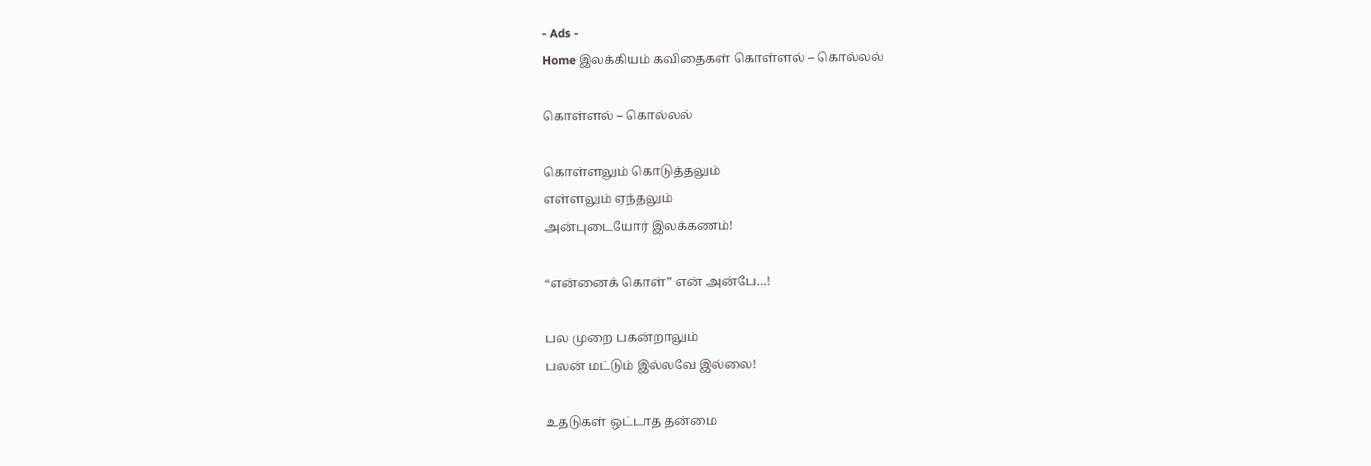- Ads -
Home இலக்கியம் கவிதைகள் கொள்ளல் – கொல்லல்

கொள்ளல் – கொல்லல்

கொள்ளலும் கொடுத்தலும்
எள்ளலும் ஏந்தலும்
அன்புடையோர் இலக்கணம்!

“என்னைக் கொள்” என் அன்பே…!

பல முறை பகன்றாலும்
பலன் மட்டும் இல்லவே இல்லை!

உதடுகள் ஒட்டாத தன்மை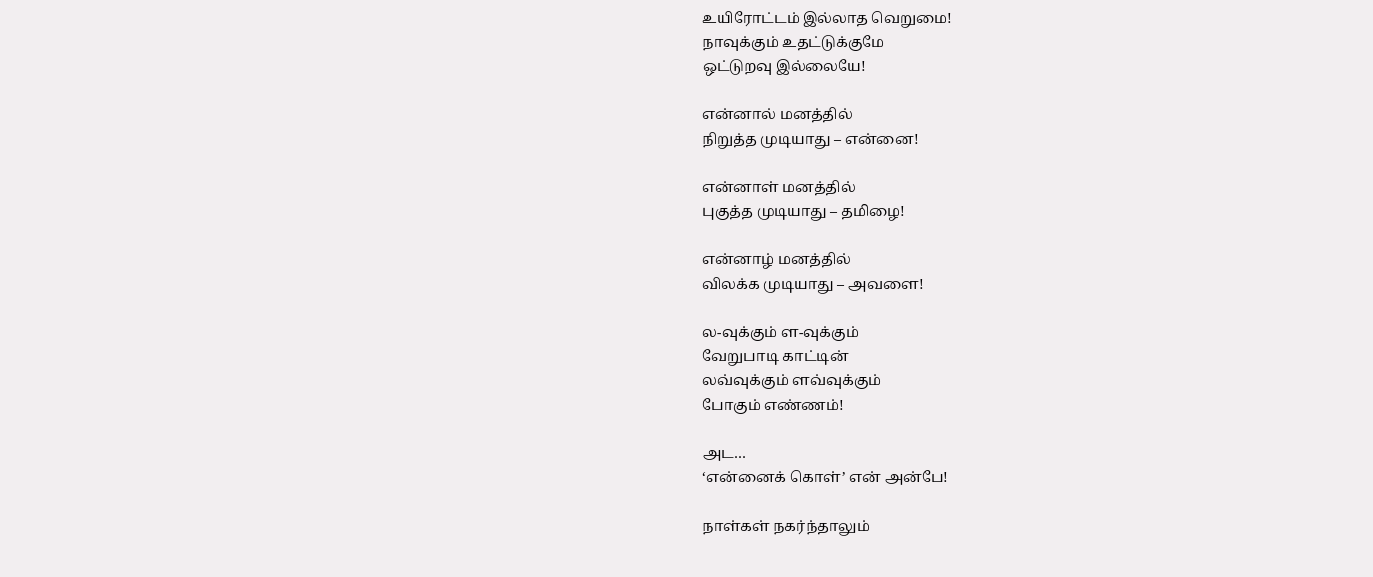உயிரோட்டம் இல்லாத வெறுமை!
நாவுக்கும் உதட்டுக்குமே
ஒட்டுறவு இல்லையே!

என்னால் மனத்தில்
நிறுத்த முடியாது – என்னை!

என்னாள் மனத்தில்
புகுத்த முடியாது – தமிழை!

என்னாழ் மனத்தில்
விலக்க முடியாது – அவளை!

ல-வுக்கும் ள-வுக்கும்
வேறுபாடி காட்டின்
லவ்வுக்கும் ளவ்வுக்கும்
போகும் எண்ணம்!

அட…
‘என்னைக் கொள்’ என் அன்பே!

நாள்கள் நகர்ந்தாலும்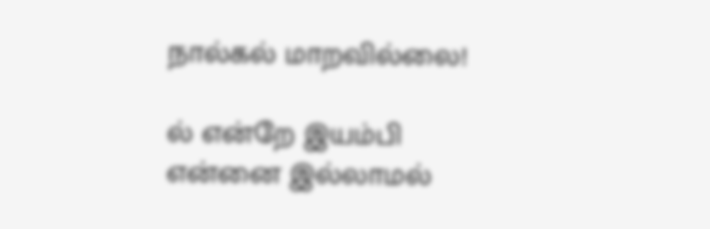நால்கல் மாறவில்லை!

ல் என்றே இயம்பி
என்னை இல்லாமல்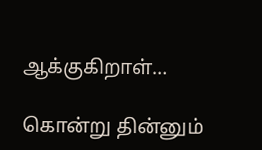ஆக்குகிறாள்…

கொன்று தின்னும்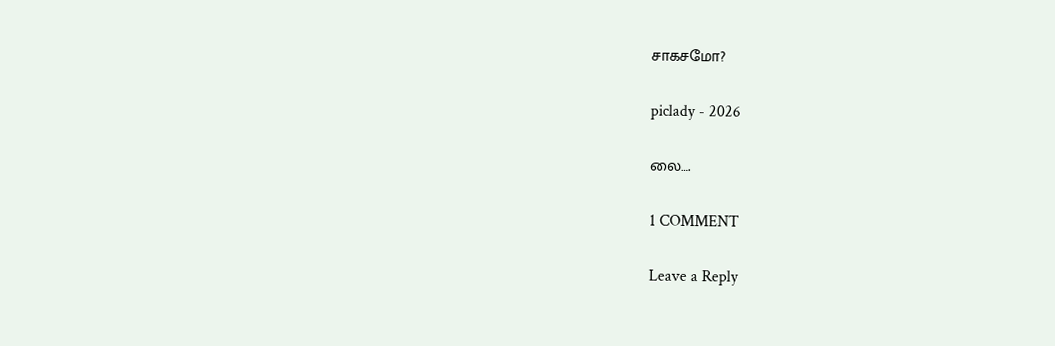சாகசமோ?

piclady - 2026

லை….

1 COMMENT

Leave a Reply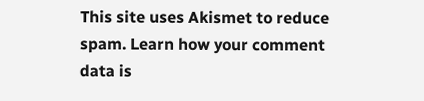This site uses Akismet to reduce spam. Learn how your comment data is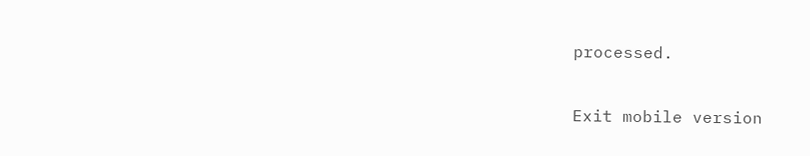processed.

Exit mobile version